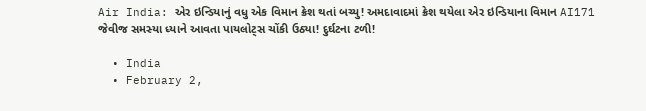Air India: એર ઇન્ડિયાનું વધુ એક વિમાન ક્રેશ થતાં બચ્યુ! અમદાવાદમાં ક્રેશ થયેલા એર ઇન્ડિયાના વિમાન AI171 જેવીજ સમસ્યા ધ્યાને આવતા પાયલોટ્સ ચોંકી ઉઠ્યા! દુર્ઘટના ટળી!

  • India
  • February 2,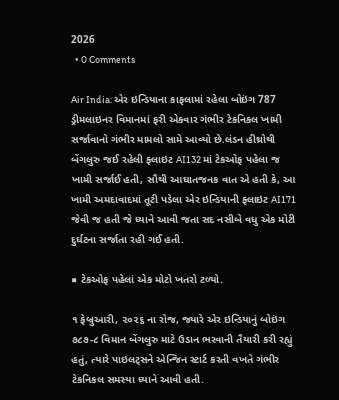2026
  • 0 Comments

Air India: એર ઇન્ડિયાના કાફલામાં રહેલા બોઇંગ 787 ડ્રીમલાઇનર વિમાનમાં ફરી એકવાર ગંભીર ટેકનિકલ ખામી સર્જાવાનો ગંભીર મામલો સામે આવ્યો છે.લંડન હીથ્રોથી બેંગલુરુ જઈ રહેલી ફ્લાઇટ AI132 માં ટેકઓફ પહેલા જ ખામી સર્જાઈ હતી, સૌથી આઘાતજનક વાત એ હતી કે, આ ખામી અમદાવાદમાં તૂટી પડેલા એર ઇન્ડિયાની ફ્લાઇટ AI171 જેવી જ હતી જે ધ્યાને આવી જતા સદ નસીબે વધુ એક મોટી દુર્ઘટના સર્જાતા રહી ગઈ હતી.

■ ટેકઓફ પહેલાં એક મોટો ખતરો ટળ્યો.

૧ ફેબ્રુઆરી, ૨૦૨૬ ના રોજ, જ્યારે એર ઇન્ડિયાનું બોઇંગ ૭૮૭-૮ વિમાન બેંગલુરુ માટે ઉડાન ભરવાની તૈયારી કરી રહ્યું હતું, ત્યારે પાઇલટ્સને એન્જિન સ્ટાર્ટ કરતી વખતે ગંભીર ટેકનિકલ સમસ્યા ધ્યાને આવી હતી.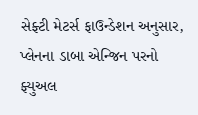સેફ્ટી મેટર્સ ફાઉન્ડેશન અનુસાર, પ્લેનના ડાબા એન્જિન પરનો ફ્યુઅલ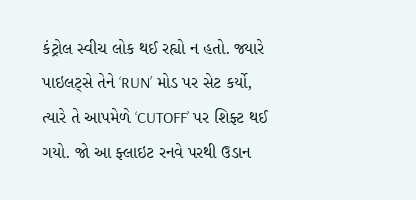કંટ્રોલ સ્વીચ લોક થઈ રહ્યો ન હતો. જ્યારે પાઇલટ્સે તેને ‘RUN’ મોડ પર સેટ કર્યો, ત્યારે તે આપમેળે ‘CUTOFF’ પર શિફ્ટ થઈ ગયો. જો આ ફ્લાઇટ રનવે પરથી ઉડાન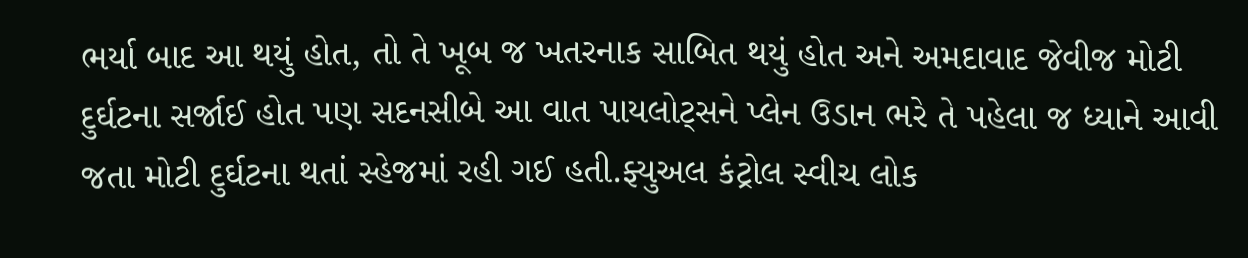ભર્યા બાદ આ થયું હોત, તો તે ખૂબ જ ખતરનાક સાબિત થયું હોત અને અમદાવાદ જેવીજ મોટી દુર્ઘટના સર્જાઈ હોત પણ સદનસીબે આ વાત પાયલોટ્સને પ્લેન ઉડાન ભરે તે પહેલા જ ધ્યાને આવી જતા મોટી દુર્ઘટના થતાં સ્હેજમાં રહી ગઈ હતી.ફ્યુઅલ કંટ્રોલ સ્વીચ લોક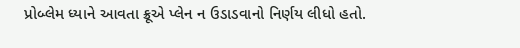પ્રોબ્લેમ ધ્યાને આવતા ક્રૂએ પ્લેન ન ઉડાડવાનો નિર્ણય લીધો હતો.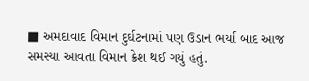■ અમદાવાદ વિમાન દુર્ઘટનામાં પણ ઉડાન ભર્યા બાદ આજ સમસ્યા આવતા વિમાન ક્રેશ થઈ ગયું હતું.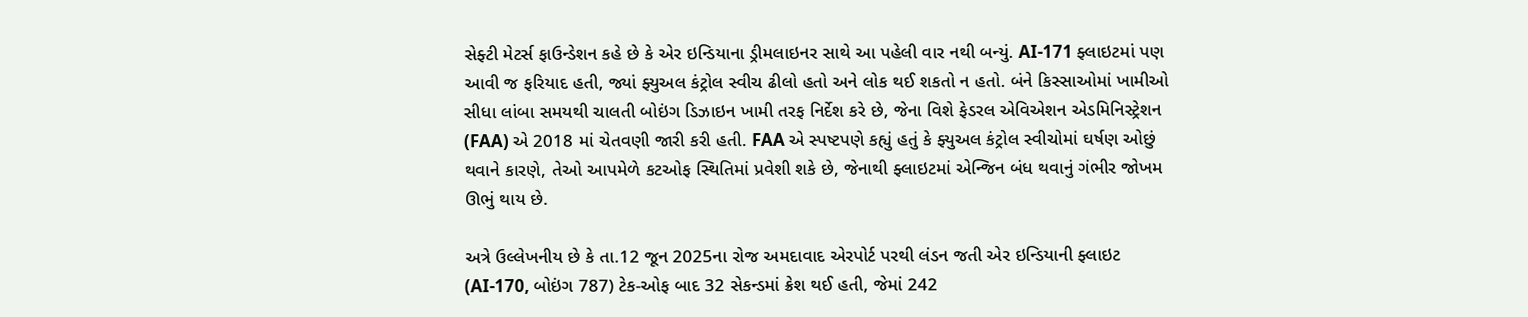સેફ્ટી મેટર્સ ફાઉન્ડેશન કહે છે કે એર ઇન્ડિયાના ડ્રીમલાઇનર સાથે આ પહેલી વાર નથી બન્યું. AI-171 ફ્લાઇટમાં પણ આવી જ ફરિયાદ હતી, જ્યાં ફ્યુઅલ કંટ્રોલ સ્વીચ ઢીલો હતો અને લોક થઈ શકતો ન હતો. બંને કિસ્સાઓમાં ખામીઓ સીધા લાંબા સમયથી ચાલતી બોઇંગ ડિઝાઇન ખામી તરફ નિર્દેશ કરે છે, જેના વિશે ફેડરલ એવિએશન એડમિનિસ્ટ્રેશન (FAA) એ 2018 માં ચેતવણી જારી કરી હતી. FAA એ સ્પષ્ટપણે કહ્યું હતું કે ફ્યુઅલ કંટ્રોલ સ્વીચોમાં ઘર્ષણ ઓછું થવાને કારણે, તેઓ આપમેળે કટઓફ સ્થિતિમાં પ્રવેશી શકે છે, જેનાથી ફ્લાઇટમાં એન્જિન બંધ થવાનું ગંભીર જોખમ ઊભું થાય છે.

અત્રે ઉલ્લેખનીય છે કે તા.12 જૂન 2025ના રોજ અમદાવાદ એરપોર્ટ પરથી લંડન જતી એર ઇન્ડિયાની ફ્લાઇટ (AI-170, બોઇંગ 787) ટેક-ઓફ બાદ 32 સેકન્ડમાં ક્રેશ થઈ હતી, જેમાં 242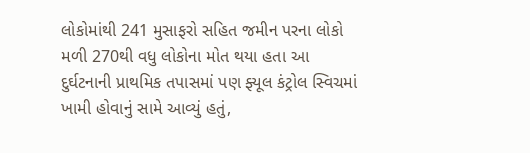લોકોમાંથી 241 મુસાફરો સહિત જમીન પરના લોકો મળી 270થી વધુ લોકોના મોત થયા હતા આ દુર્ઘટનાની પ્રાથમિક તપાસમાં પણ ફ્યૂલ કંટ્રોલ સ્વિચમાં ખામી હોવાનું સામે આવ્યું હતું,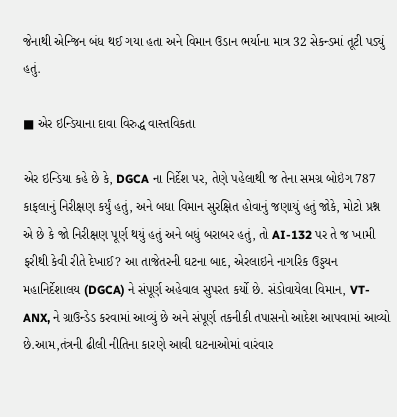જેનાથી એન્જિન બંધ થઈ ગયા હતા અને વિમાન ઉડાન ભર્યાના માત્ર 32 સેકન્ડમાં તૂટી પડ્યું હતું.

■ એર ઇન્ડિયાના દાવા વિરુદ્ધ વાસ્તવિકતા

એર ઇન્ડિયા કહે છે કે, DGCA ના નિર્દેશ પર, તેણે પહેલાથી જ તેના સમગ્ર બોઇંગ 787 કાફલાનું નિરીક્ષણ કર્યું હતું, અને બધા વિમાન સુરક્ષિત હોવાનું જણાયું હતું જોકે, મોટો પ્રશ્ન એ છે કે જો નિરીક્ષણ પૂર્ણ થયું હતું અને બધું બરાબર હતું, તો AI-132 પર તે જ ખામી ફરીથી કેવી રીતે દેખાઈ? આ તાજેતરની ઘટના બાદ, એરલાઇને નાગરિક ઉડ્ડયન મહાનિર્દેશાલય (DGCA) ને સંપૂર્ણ અહેવાલ સુપરત કર્યો છે. સંડોવાયેલા વિમાન, VT-ANX, ને ગ્રાઉન્ડેડ કરવામાં આવ્યું છે અને સંપૂર્ણ તકનીકી તપાસનો આદેશ આપવામાં આવ્યો છે.આમ,તંત્રની ઢીલી નીતિના કારણે આવી ઘટનાઓમાં વારંવાર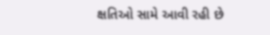ક્ષતિઓ સામે આવી રહી છે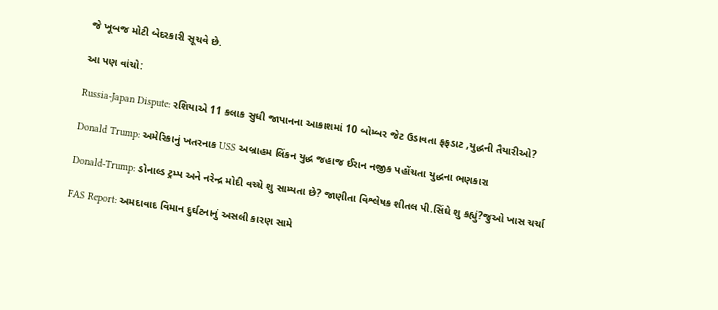જે ખૂબજ મોટી બેદરકારી સૂચવે છે.

આ પણ વાંચો:

Russia-Japan Dispute: રશિયાએ 11 કલાક સુધી જાપાનના આકાશમાં 10 બોમ્બર જેટ ઉડાવતા ફફડાટ ,યુદ્ધની તૈયારીઓ?

Donald Trump: અમેરિકાનું ખતરનાક USS અબ્રાહમ લિંકન યુદ્ધ જહાજ ઈરાન નજીક પહોંચતા યુદ્ધના ભણકારા

Donald-Trump: ડોનાલ્ડ ટ્રમ્પ અને નરેન્દ્ર મોદી વચ્ચે શુ સામ્યતા છે? જાણીતા વિશ્લેષક શીતલ પી.સિંઘે શુ કહ્યું?જુઓ ખાસ ચર્ચા

FAS Report: અમદાવાદ વિમાન દુર્ઘટનાનું અસલી કારણ સામે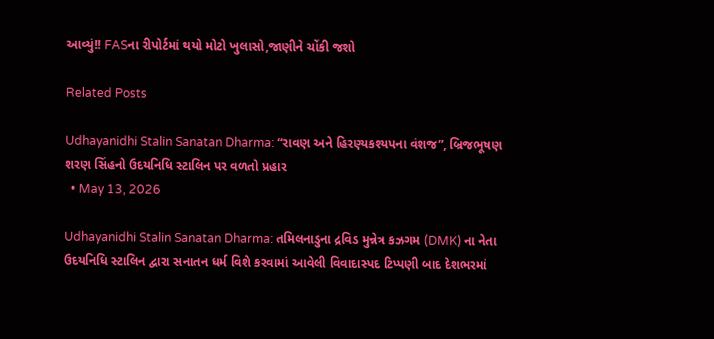આવ્યું!! FASના રીપોર્ટમાં થયો મોટો ખુલાસો,જાણીને ચોંકી જશો

Related Posts

Udhayanidhi Stalin Sanatan Dharma: “રાવણ અને હિરણ્યકશ્યપના વંશજ”, બ્રિજભૂષણ શરણ સિંહનો ઉદયનિધિ સ્ટાલિન પર વળતો પ્રહાર
  • May 13, 2026

Udhayanidhi Stalin Sanatan Dharma: તમિલનાડુના દ્રવિડ મુન્નેત્ર કઝગમ (DMK) ના નેતા ઉદયનિધિ સ્ટાલિન દ્વારા સનાતન ધર્મ વિશે કરવામાં આવેલી વિવાદાસ્પદ ટિપ્પણી બાદ દેશભરમાં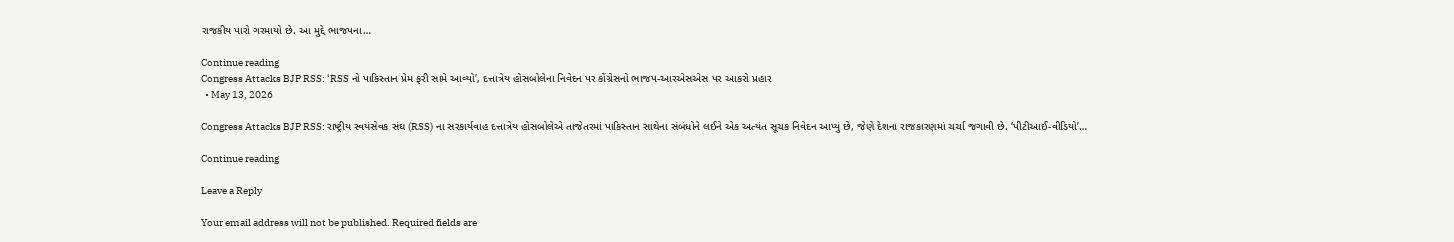રાજકીય પારો ગરમાયો છે. આ મુદ્દે ભાજપના…

Continue reading
Congress Attacks BJP RSS: ‘RSS નો પાકિસ્તાન પ્રેમ ફરી સામે આવ્યો’, દત્તાત્રેય હોસબોલેના નિવેદન પર કોંગ્રેસનો ભાજપ-આરએસએસ પર આકરો પ્રહાર
  • May 13, 2026

Congress Attacks BJP RSS: રાષ્ટ્રીય સ્વયંસેવક સંઘ (RSS) ના સરકાર્યવાહ દત્તાત્રેય હોસબોલેએ તાજેતરમાં પાકિસ્તાન સાથેના સંબંધોને લઈને એક અત્યંત સૂચક નિવેદન આપ્યું છે, જેણે દેશના રાજકારણમાં ચર્ચા જગાવી છે. ‘પીટીઆઈ-વીડિયો’…

Continue reading

Leave a Reply

Your email address will not be published. Required fields are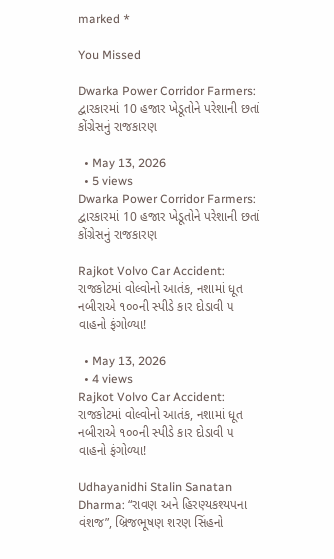marked *

You Missed

Dwarka Power Corridor Farmers: દ્વારકારમાં 10 હજાર ખેડૂતોને પરેશાની છતાં કોંગ્રેસનું રાજકારણ

  • May 13, 2026
  • 5 views
Dwarka Power Corridor Farmers: દ્વારકારમાં 10 હજાર ખેડૂતોને પરેશાની છતાં કોંગ્રેસનું રાજકારણ

Rajkot Volvo Car Accident: રાજકોટમાં વોલ્વોનો આતંક, નશામાં ધૂત નબીરાએ ૧૦૦ની સ્પીડે કાર દોડાવી ૫ વાહનો ફંગોળ્યા!

  • May 13, 2026
  • 4 views
Rajkot Volvo Car Accident: રાજકોટમાં વોલ્વોનો આતંક, નશામાં ધૂત નબીરાએ ૧૦૦ની સ્પીડે કાર દોડાવી ૫ વાહનો ફંગોળ્યા!

Udhayanidhi Stalin Sanatan Dharma: “રાવણ અને હિરણ્યકશ્યપના વંશજ”, બ્રિજભૂષણ શરણ સિંહનો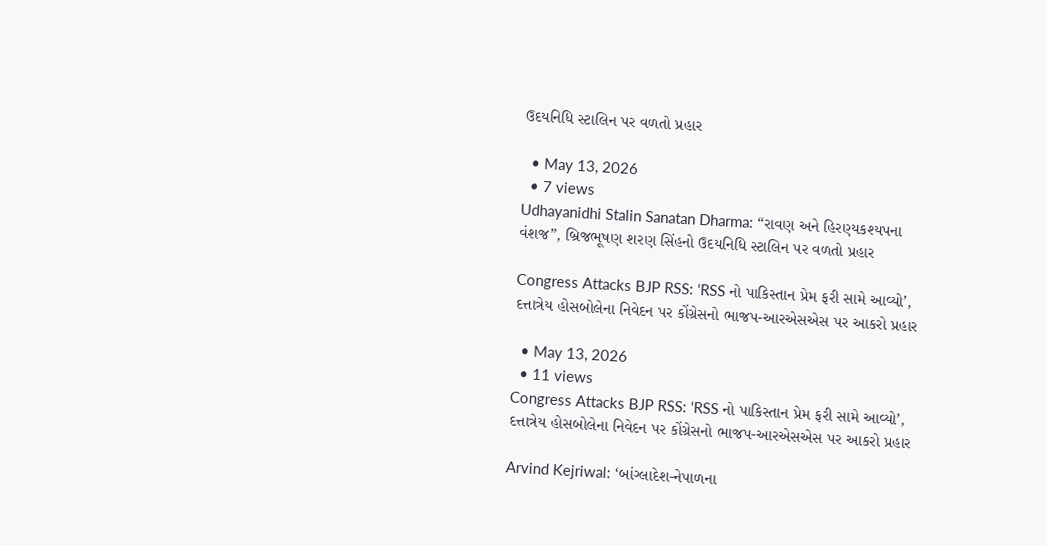ઉદયનિધિ સ્ટાલિન પર વળતો પ્રહાર

  • May 13, 2026
  • 7 views
Udhayanidhi Stalin Sanatan Dharma: “રાવણ અને હિરણ્યકશ્યપના વંશજ”, બ્રિજભૂષણ શરણ સિંહનો ઉદયનિધિ સ્ટાલિન પર વળતો પ્રહાર

Congress Attacks BJP RSS: ‘RSS નો પાકિસ્તાન પ્રેમ ફરી સામે આવ્યો’, દત્તાત્રેય હોસબોલેના નિવેદન પર કોંગ્રેસનો ભાજપ-આરએસએસ પર આકરો પ્રહાર

  • May 13, 2026
  • 11 views
Congress Attacks BJP RSS: ‘RSS નો પાકિસ્તાન પ્રેમ ફરી સામે આવ્યો’, દત્તાત્રેય હોસબોલેના નિવેદન પર કોંગ્રેસનો ભાજપ-આરએસએસ પર આકરો પ્રહાર

Arvind Kejriwal: ‘બાંગ્લાદેશ-નેપાળના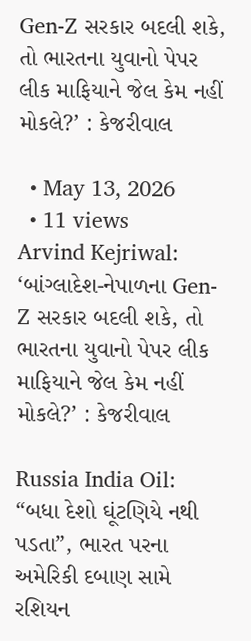Gen-Z સરકાર બદલી શકે, તો ભારતના યુવાનો પેપર લીક માફિયાને જેલ કેમ નહીં મોકલે?’ : કેજરીવાલ

  • May 13, 2026
  • 11 views
Arvind Kejriwal: ‘બાંગ્લાદેશ-નેપાળના Gen-Z સરકાર બદલી શકે, તો ભારતના યુવાનો પેપર લીક માફિયાને જેલ કેમ નહીં મોકલે?’ : કેજરીવાલ

Russia India Oil: “બધા દેશો ઘૂંટણિયે નથી પડતા”, ભારત પરના અમેરિકી દબાણ સામે રશિયન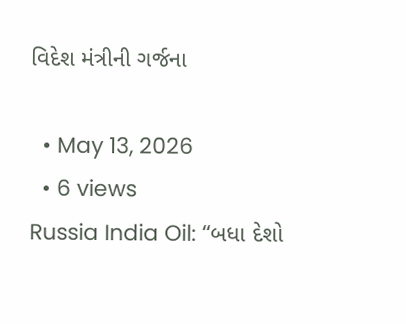વિદેશ મંત્રીની ગર્જના

  • May 13, 2026
  • 6 views
Russia India Oil: “બધા દેશો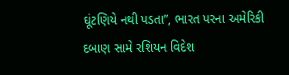ઘૂંટણિયે નથી પડતા”, ભારત પરના અમેરિકી દબાણ સામે રશિયન વિદેશ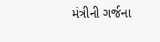મંત્રીની ગર્જના